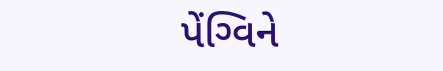પેંગ્વિને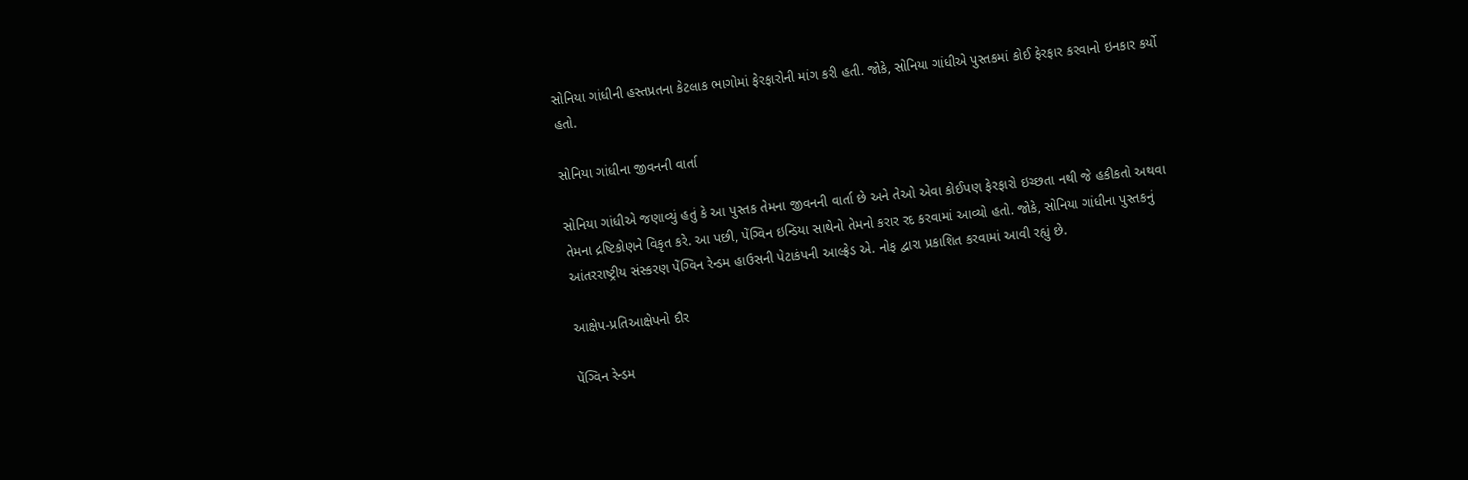સોનિયા ગાંધીની હસ્તપ્રતના કેટલાક ભાગોમાં ફેરફારોની માંગ કરી હતી. જોકે, સોનિયા ગાંધીએ પુસ્તકમાં કોઈ ફેરફાર કરવાનો ઇનકાર કર્યો હતો.

સોનિયા ગાંધીના જીવનની વાર્તા

સોનિયા ગાંધીએ જણાવ્યું હતું કે આ પુસ્તક તેમના જીવનની વાર્તા છે અને તેઓ એવા કોઈપણ ફેરફારો ઇચ્છતા નથી જે હકીકતો અથવા તેમના દ્રષ્ટિકોણને વિકૃત કરે. આ પછી, પેંગ્વિન ઇન્ડિયા સાથેનો તેમનો કરાર રદ કરવામાં આવ્યો હતો. જોકે, સોનિયા ગાંધીના પુસ્તકનું આંતરરાષ્ટ્રીય સંસ્કરણ પેંગ્વિન રેન્ડમ હાઉસની પેટાકંપની આલ્ફ્રેડ એ. નોફ દ્વારા પ્રકાશિત કરવામાં આવી રહ્યું છે.

આક્ષેપ-પ્રતિઆક્ષેપનો દૌર

પેંગ્વિન રેન્ડમ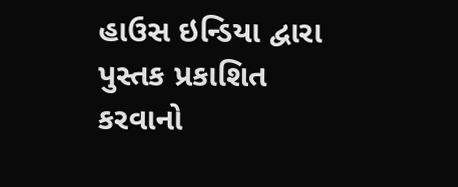હાઉસ ઇન્ડિયા દ્વારા પુસ્તક પ્રકાશિત કરવાનો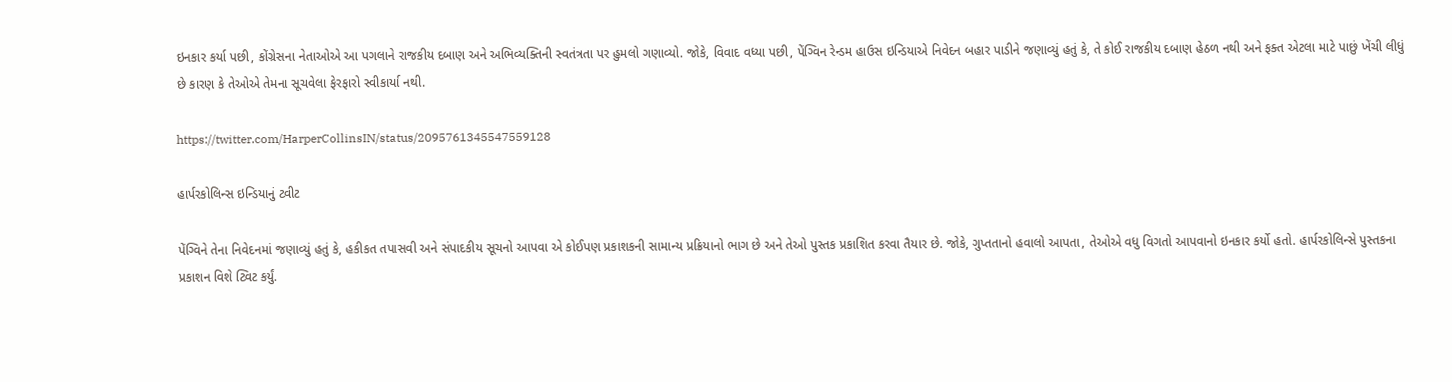ઇનકાર કર્યા પછી, કોંગ્રેસના નેતાઓએ આ પગલાને રાજકીય દબાણ અને અભિવ્યક્તિની સ્વતંત્રતા પર હુમલો ગણાવ્યો. જોકે, વિવાદ વધ્યા પછી, પેંગ્વિન રેન્ડમ હાઉસ ઇન્ડિયાએ નિવેદન બહાર પાડીને જણાવ્યું હતું કે, તે કોઈ રાજકીય દબાણ હેઠળ નથી અને ફક્ત એટલા માટે પાછું ખેંચી લીધું છે કારણ કે તેઓએ તેમના સૂચવેલા ફેરફારો સ્વીકાર્યા નથી.

https://twitter.com/HarperCollinsIN/status/2095761345547559128

હાર્પરકોલિન્સ ઇન્ડિયાનું ટ્વીટ

પેંગ્વિને તેના નિવેદનમાં જણાવ્યું હતું કે, હકીકત તપાસવી અને સંપાદકીય સૂચનો આપવા એ કોઈપણ પ્રકાશકની સામાન્ય પ્રક્રિયાનો ભાગ છે અને તેઓ પુસ્તક પ્રકાશિત કરવા તૈયાર છે. જોકે, ગુપ્તતાનો હવાલો આપતા, તેઓએ વધુ વિગતો આપવાનો ઇનકાર કર્યો હતો. હાર્પરકોલિન્સે પુસ્તકના પ્રકાશન વિશે ટ્વિટ કર્યું.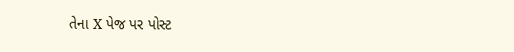તેના X પેજ પર પોસ્ટ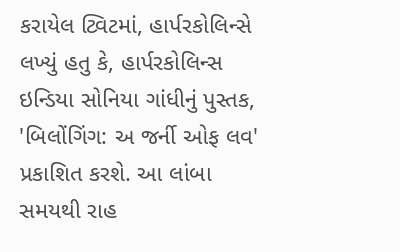કરાયેલ ટ્વિટમાં, હાર્પરકોલિન્સે લખ્યું હતુ કે, હાર્પરકોલિન્સ ઇન્ડિયા સોનિયા ગાંધીનું પુસ્તક, 'બિલોંગિંગ: અ જર્ની ઓફ લવ' પ્રકાશિત કરશે. આ લાંબા સમયથી રાહ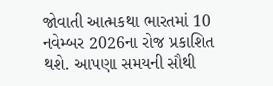જોવાતી આત્મકથા ભારતમાં 10 નવેમ્બર 2026ના રોજ પ્રકાશિત થશે. આપણા સમયની સૌથી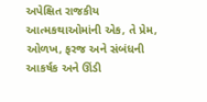અપેક્ષિત રાજકીય આત્મકથાઓમાંની એક, તે પ્રેમ, ઓળખ, ફરજ અને સંબંધની આકર્ષક અને ઊંડી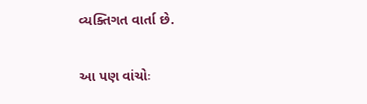વ્યક્તિગત વાર્તા છે.

આ પણ વાંચોઃ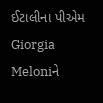ઈટાલીના પીએમ Giorgia Meloniને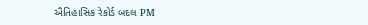ઐતિહાસિક રેકોર્ડ બદલ PM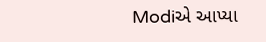Modiએ આપ્યા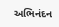અભિનંદન